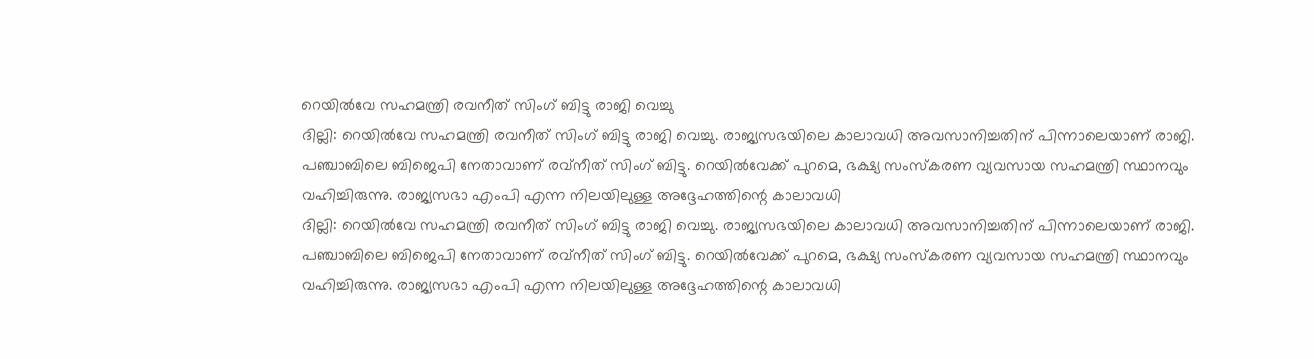റെയിൽവേ സഹമന്ത്രി രവനീത് സിംഗ് ബിട്ടു രാജി വെച്ചു
ദില്ലി: റെയിൽവേ സഹമന്ത്രി രവനീത് സിംഗ് ബിട്ടു രാജി വെച്ചു. രാജ്യസഭയിലെ കാലാവധി അവസാനിച്ചതിന് പിന്നാലെയാണ് രാജി. പഞ്ചാബിലെ ബിജെപി നേതാവാണ് രവ്‌നീത് സിംഗ് ബിട്ടു. റെയിൽവേക്ക് പുറമെ, ഭക്ഷ്യ സംസ്‌കരണ വ്യവസായ സഹമന്ത്രി സ്ഥാനവും വഹിച്ചിരുന്നു. രാജ്യസഭാ എംപി എന്ന നിലയിലുള്ള അദ്ദേഹത്തിന്റെ കാലാവധി
ദില്ലി: റെയിൽവേ സഹമന്ത്രി രവനീത് സിംഗ് ബിട്ടു രാജി വെച്ചു. രാജ്യസഭയിലെ കാലാവധി അവസാനിച്ചതിന് പിന്നാലെയാണ് രാജി. പഞ്ചാബിലെ ബിജെപി നേതാവാണ് രവ്‌നീത് സിംഗ് ബിട്ടു. റെയിൽവേക്ക് പുറമെ, ഭക്ഷ്യ സംസ്‌കരണ വ്യവസായ സഹമന്ത്രി സ്ഥാനവും വഹിച്ചിരുന്നു. രാജ്യസഭാ എംപി എന്ന നിലയിലുള്ള അദ്ദേഹത്തിന്റെ കാലാവധി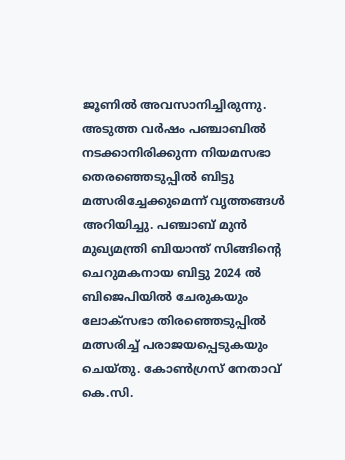ജൂണിൽ അവസാനിച്ചിരുന്നു. അടുത്ത വർഷം പഞ്ചാബിൽ നടക്കാനിരിക്കുന്ന നിയമസഭാ തെരഞ്ഞെടുപ്പിൽ ബിട്ടു മത്സരിച്ചേക്കുമെന്ന് വൃത്തങ്ങൾ അറിയിച്ചു. പഞ്ചാബ് മുൻ മുഖ്യമന്ത്രി ബിയാന്ത് സിങ്ങിന്റെ ചെറുമകനായ ബിട്ടു 2024 ൽ ബിജെപിയിൽ ചേരുകയും ലോക്‌സഭാ തിരഞ്ഞെടുപ്പിൽ മത്സരിച്ച് പരാജയപ്പെടുകയും ചെയ്തു. കോൺഗ്രസ് നേതാവ് കെ.സി.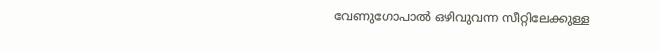വേണുഗോപാൽ ഒഴിവുവന്ന സീറ്റിലേക്കുള്ള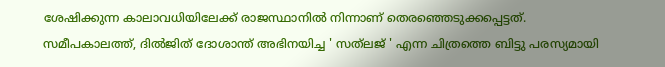ശേഷിക്കുന്ന കാലാവധിയിലേക്ക് രാജസ്ഥാനിൽ നിന്നാണ് തെരഞ്ഞെടുക്കപ്പെട്ടത്. സമീപകാലത്ത്, ദിൽജിത് ദോശാന്ത് അഭിനയിച്ച ' സത്‌ലജ് ' എന്ന ചിത്രത്തെ ബിട്ടു പരസ്യമായി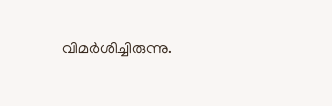വിമർശിച്ചിരുന്നു.